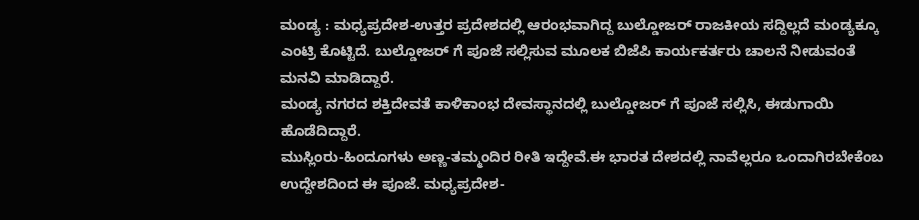ಮಂಡ್ಯ : ಮಧ್ಯಪ್ರದೇಶ-ಉತ್ತರ ಪ್ರದೇಶದಲ್ಲಿ ಆರಂಭವಾಗಿದ್ದ ಬುಲ್ಡೋಜರ್ ರಾಜಕೀಯ ಸದ್ದಿಲ್ಲದೆ ಮಂಡ್ಯಕ್ಕೂ ಎಂಟ್ರಿ ಕೊಟ್ಟಿದೆ. ಬುಲ್ಡೋಜರ್ ಗೆ ಪೂಜೆ ಸಲ್ಲಿಸುವ ಮೂಲಕ ಬಿಜೆಪಿ ಕಾರ್ಯಕರ್ತರು ಚಾಲನೆ ನೀಡುವಂತೆ ಮನವಿ ಮಾಡಿದ್ದಾರೆ.
ಮಂಡ್ಯ ನಗರದ ಶಕ್ತಿದೇವತೆ ಕಾಳಿಕಾಂಭ ದೇವಸ್ಥಾನದಲ್ಲಿ ಬುಲ್ಡೋಜರ್ ಗೆ ಪೂಜೆ ಸಲ್ಲಿಸಿ, ಈಡುಗಾಯಿ ಹೊಡೆದಿದ್ದಾರೆ.
ಮುಸ್ಲಿಂರು-ಹಿಂದೂಗಳು ಅಣ್ಣ-ತಮ್ಮಂದಿರ ರೀತಿ ಇದ್ದೇವೆ.ಈ ಭಾರತ ದೇಶದಲ್ಲಿ ನಾವೆಲ್ಲರೂ ಒಂದಾಗಿರಬೇಕೆಂಬ ಉದ್ದೇಶದಿಂದ ಈ ಪೂಜೆ. ಮಧ್ಯಪ್ರದೇಶ-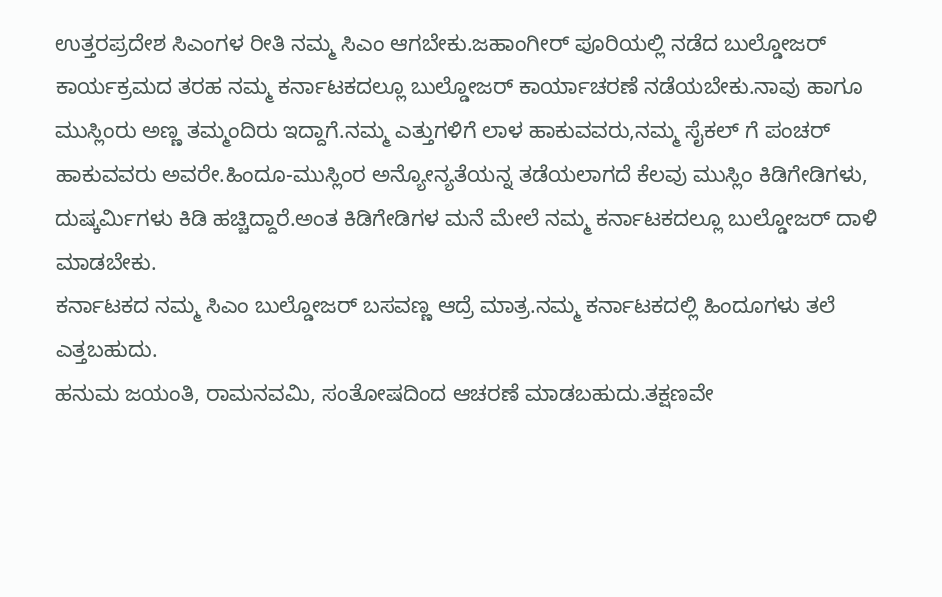ಉತ್ತರಪ್ರದೇಶ ಸಿಎಂಗಳ ರೀತಿ ನಮ್ಮ ಸಿಎಂ ಆಗಬೇಕು.ಜಹಾಂಗೀರ್ ಪೂರಿಯಲ್ಲಿ ನಡೆದ ಬುಲ್ಡೋಜರ್ ಕಾರ್ಯಕ್ರಮದ ತರಹ ನಮ್ಮ ಕರ್ನಾಟಕದಲ್ಲೂ ಬುಲ್ಡೋಜರ್ ಕಾರ್ಯಾಚರಣೆ ನಡೆಯಬೇಕು.ನಾವು ಹಾಗೂ ಮುಸ್ಲಿಂರು ಅಣ್ಣ ತಮ್ಮಂದಿರು ಇದ್ದಾಗೆ.ನಮ್ಮ ಎತ್ತುಗಳಿಗೆ ಲಾಳ ಹಾಕುವವರು,ನಮ್ಮ ಸೈಕಲ್ ಗೆ ಪಂಚರ್ ಹಾಕುವವರು ಅವರೇ.ಹಿಂದೂ-ಮುಸ್ಲಿಂರ ಅನ್ಯೋನ್ಯತೆಯನ್ನ ತಡೆಯಲಾಗದೆ ಕೆಲವು ಮುಸ್ಲಿಂ ಕಿಡಿಗೇಡಿಗಳು, ದುಷ್ಕರ್ಮಿಗಳು ಕಿಡಿ ಹಚ್ಚಿದ್ದಾರೆ.ಅಂತ ಕಿಡಿಗೇಡಿಗಳ ಮನೆ ಮೇಲೆ ನಮ್ಮ ಕರ್ನಾಟಕದಲ್ಲೂ ಬುಲ್ಡೋಜರ್ ದಾಳಿ ಮಾಡಬೇಕು.
ಕರ್ನಾಟಕದ ನಮ್ಮ ಸಿಎಂ ಬುಲ್ಡೋಜರ್ ಬಸವಣ್ಣ ಆದ್ರೆ ಮಾತ್ರ.ನಮ್ಮ ಕರ್ನಾಟಕದಲ್ಲಿ ಹಿಂದೂಗಳು ತಲೆ ಎತ್ತಬಹುದು.
ಹನುಮ ಜಯಂತಿ, ರಾಮನವಮಿ, ಸಂತೋಷದಿಂದ ಆಚರಣೆ ಮಾಡಬಹುದು.ತಕ್ಷಣವೇ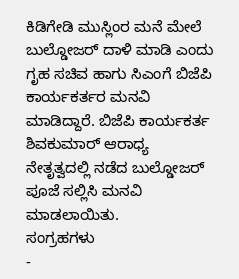ಕಿಡಿಗೇಡಿ ಮುಸ್ಲಿಂರ ಮನೆ ಮೇಲೆ ಬುಲ್ಡೋಜರ್ ದಾಳಿ ಮಾಡಿ ಎಂದು ಗೃಹ ಸಚಿವ ಹಾಗು ಸಿಎಂಗೆ ಬಿಜೆಪಿ ಕಾರ್ಯಕರ್ತರ ಮನವಿ ಮಾಡಿದ್ದಾರೆ. ಬಿಜೆಪಿ ಕಾರ್ಯಕರ್ತ ಶಿವಕುಮಾರ್ ಆರಾಧ್ಯ ನೇತೃತ್ವದಲ್ಲಿ ನಡೆದ ಬುಲ್ಡೋಜರ್ ಪೂಜೆ ಸಲ್ಲಿಸಿ ಮನವಿ ಮಾಡಲಾಯಿತು.
ಸಂಗ್ರಹಗಳು
-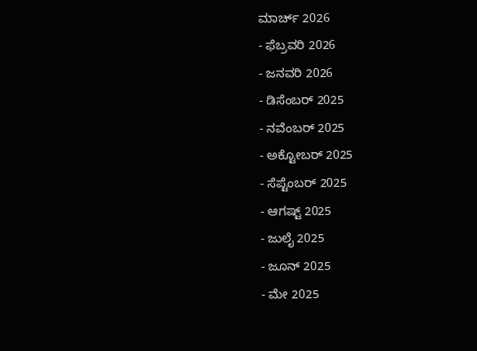ಮಾರ್ಚ್ 2026
- ಫೆಬ್ರವರಿ 2026
- ಜನವರಿ 2026
- ಡಿಸೆಂಬರ್ 2025
- ನವೆಂಬರ್ 2025
- ಅಕ್ಟೋಬರ್ 2025
- ಸೆಪ್ಟೆಂಬರ್ 2025
- ಆಗಷ್ಟ್ 2025
- ಜುಲೈ 2025
- ಜೂನ್ 2025
- ಮೇ 2025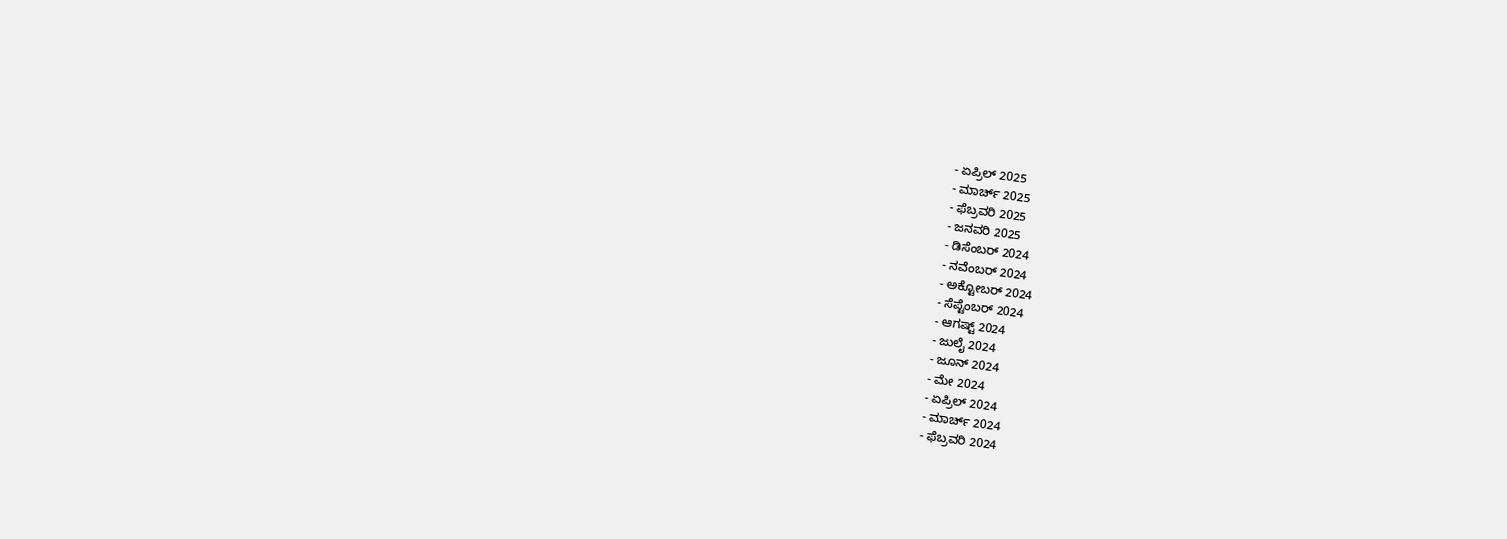- ಏಪ್ರಿಲ್ 2025
- ಮಾರ್ಚ್ 2025
- ಫೆಬ್ರವರಿ 2025
- ಜನವರಿ 2025
- ಡಿಸೆಂಬರ್ 2024
- ನವೆಂಬರ್ 2024
- ಅಕ್ಟೋಬರ್ 2024
- ಸೆಪ್ಟೆಂಬರ್ 2024
- ಆಗಷ್ಟ್ 2024
- ಜುಲೈ 2024
- ಜೂನ್ 2024
- ಮೇ 2024
- ಏಪ್ರಿಲ್ 2024
- ಮಾರ್ಚ್ 2024
- ಫೆಬ್ರವರಿ 2024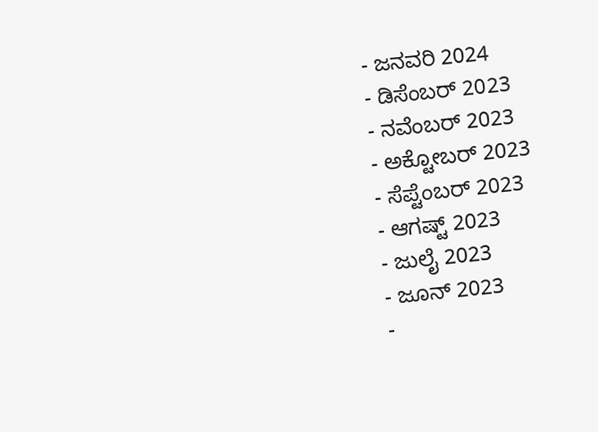- ಜನವರಿ 2024
- ಡಿಸೆಂಬರ್ 2023
- ನವೆಂಬರ್ 2023
- ಅಕ್ಟೋಬರ್ 2023
- ಸೆಪ್ಟೆಂಬರ್ 2023
- ಆಗಷ್ಟ್ 2023
- ಜುಲೈ 2023
- ಜೂನ್ 2023
-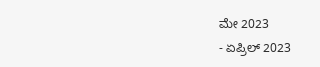ಮೇ 2023
- ಏಪ್ರಿಲ್ 2023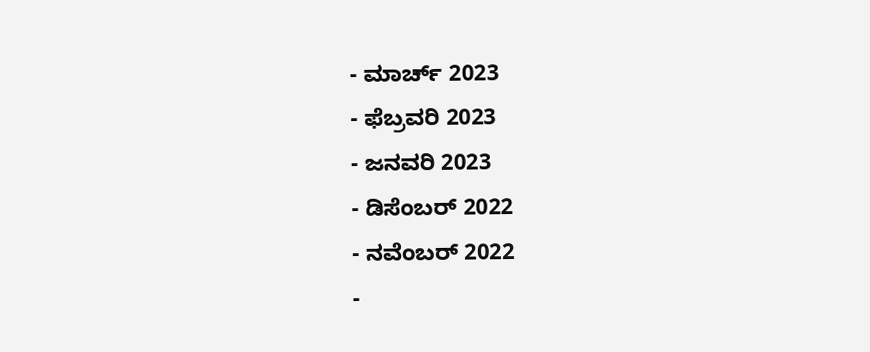- ಮಾರ್ಚ್ 2023
- ಫೆಬ್ರವರಿ 2023
- ಜನವರಿ 2023
- ಡಿಸೆಂಬರ್ 2022
- ನವೆಂಬರ್ 2022
-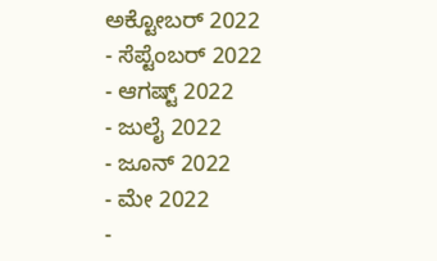ಅಕ್ಟೋಬರ್ 2022
- ಸೆಪ್ಟೆಂಬರ್ 2022
- ಆಗಷ್ಟ್ 2022
- ಜುಲೈ 2022
- ಜೂನ್ 2022
- ಮೇ 2022
-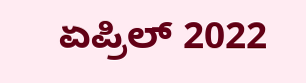ಏಪ್ರಿಲ್ 2022